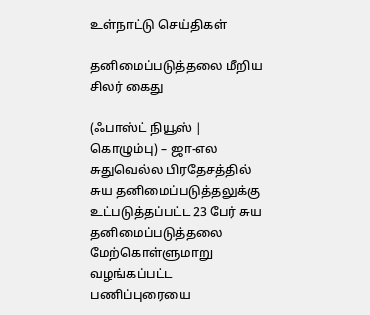உள்நாட்டு செய்திகள்

தனிமைப்படுத்தலை மீறிய சிலர் கைது

(ஃபாஸ்ட் நியூஸ் | கொழும்பு) – ஜா-எல சுதுவெல்ல பிரதேசத்தில் சுய தனிமைப்படுத்தலுக்கு உட்படுத்தப்பட்ட 23 பேர் சுய தனிமைப்படுத்தலை மேற்கொள்ளுமாறு வழங்கப்பட்ட பணிப்புரையை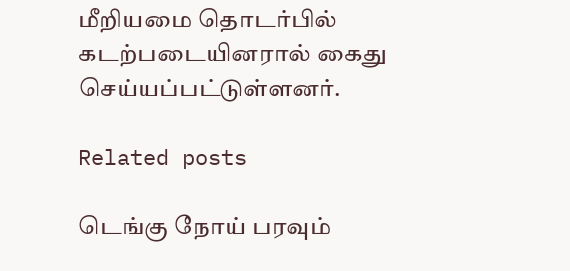மீறியமை தொடர்பில் கடற்படையினரால் கைது செய்யப்பட்டுள்ளனர்.

Related posts

டெங்கு நோய் பரவும்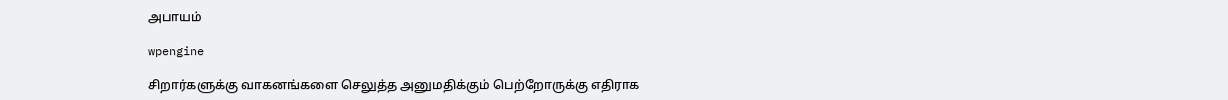அபாயம்

wpengine

சிறார்களுக்கு வாகனங்களை செலுத்த அனுமதிக்கும் பெற்றோருக்கு எதிராக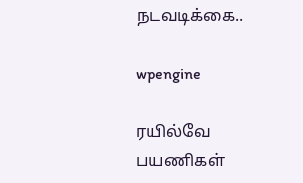நடவடிக்கை..

wpengine

ரயில்வே பயணிகள்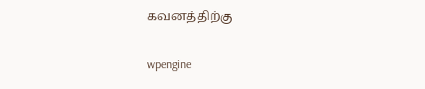கவனத்திற்கு

wpengine